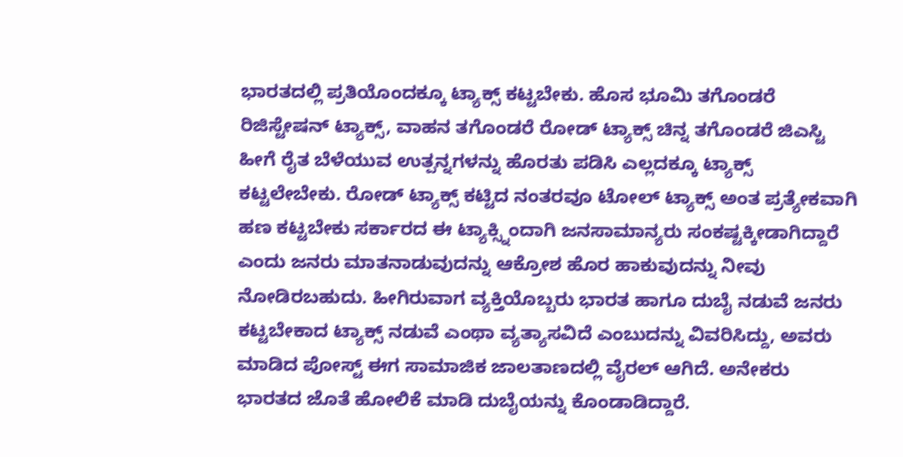ಭಾರತದಲ್ಲಿ ಪ್ರತಿಯೊಂದಕ್ಕೂ ಟ್ಯಾಕ್ಸ್ ಕಟ್ಟಬೇಕು. ಹೊಸ ಭೂಮಿ ತಗೊಂಡರೆ ರಿಜಿಸ್ಟೇಷನ್ ಟ್ಯಾಕ್ಸ್, ವಾಹನ ತಗೊಂಡರೆ ರೋಡ್ ಟ್ಯಾಕ್ಸ್ ಚಿನ್ನ ತಗೊಂಡರೆ ಜಿಎಸ್ಟಿ ಹೀಗೆ ರೈತ ಬೆಳೆಯುವ ಉತ್ಪನ್ನಗಳನ್ನು ಹೊರತು ಪಡಿಸಿ ಎಲ್ಲದಕ್ಕೂ ಟ್ಯಾಕ್ಸ್ ಕಟ್ಟಲೇಬೇಕು. ರೋಡ್ ಟ್ಯಾಕ್ಸ್ ಕಟ್ಟಿದ ನಂತರವೂ ಟೋಲ್ ಟ್ಯಾಕ್ಸ್ ಅಂತ ಪ್ರತ್ಯೇಕವಾಗಿ ಹಣ ಕಟ್ಟಬೇಕು ಸರ್ಕಾರದ ಈ ಟ್ಯಾಕ್ಸ್ನಿಂದಾಗಿ ಜನಸಾಮಾನ್ಯರು ಸಂಕಷ್ಟಕ್ಕೀಡಾಗಿದ್ದಾರೆ ಎಂದು ಜನರು ಮಾತನಾಡುವುದನ್ನು ಆಕ್ರೋಶ ಹೊರ ಹಾಕುವುದನ್ನು ನೀವು ನೋಡಿರಬಹುದು. ಹೀಗಿರುವಾಗ ವ್ಯಕ್ತಿಯೊಬ್ಬರು ಭಾರತ ಹಾಗೂ ದುಬೈ ನಡುವೆ ಜನರು ಕಟ್ಟಬೇಕಾದ ಟ್ಯಾಕ್ಸ್ ನಡುವೆ ಎಂಥಾ ವ್ಯತ್ಯಾಸವಿದೆ ಎಂಬುದನ್ನು ವಿವರಿಸಿದ್ದು, ಅವರು ಮಾಡಿದ ಪೋಸ್ಟ್ ಈಗ ಸಾಮಾಜಿಕ ಜಾಲತಾಣದಲ್ಲಿ ವೈರಲ್ ಆಗಿದೆ. ಅನೇಕರು ಭಾರತದ ಜೊತೆ ಹೋಲಿಕೆ ಮಾಡಿ ದುಬೈಯನ್ನು ಕೊಂಡಾಡಿದ್ದಾರೆ.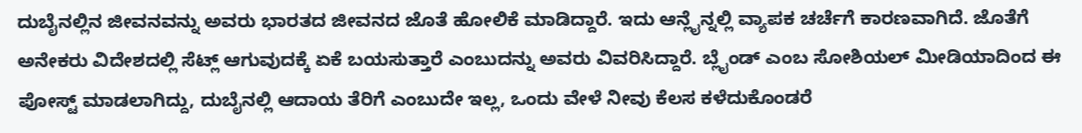ದುಬೈನಲ್ಲಿನ ಜೀವನವನ್ನು ಅವರು ಭಾರತದ ಜೀವನದ ಜೊತೆ ಹೋಲಿಕೆ ಮಾಡಿದ್ದಾರೆ. ಇದು ಆನ್ಲೈನ್ನಲ್ಲಿ ವ್ಯಾಪಕ ಚರ್ಚೆಗೆ ಕಾರಣವಾಗಿದೆ. ಜೊತೆಗೆ ಅನೇಕರು ವಿದೇಶದಲ್ಲಿ ಸೆಟ್ಲ್ ಆಗುವುದಕ್ಕೆ ಏಕೆ ಬಯಸುತ್ತಾರೆ ಎಂಬುದನ್ನು ಅವರು ವಿವರಿಸಿದ್ದಾರೆ. ಬ್ಲೈಂಡ್ ಎಂಬ ಸೋಶಿಯಲ್ ಮೀಡಿಯಾದಿಂದ ಈ ಪೋಸ್ಟ್ ಮಾಡಲಾಗಿದ್ದು, ದುಬೈನಲ್ಲಿ ಆದಾಯ ತೆರಿಗೆ ಎಂಬುದೇ ಇಲ್ಲ, ಒಂದು ವೇಳೆ ನೀವು ಕೆಲಸ ಕಳೆದುಕೊಂಡರೆ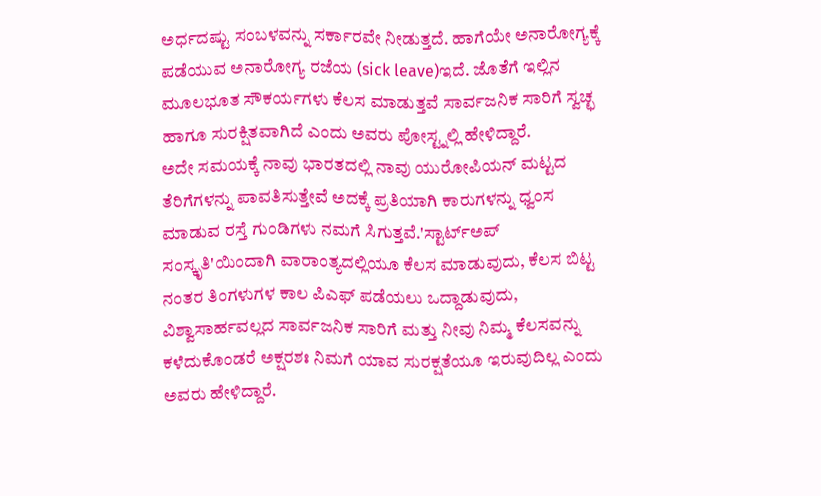ಅರ್ಧದಷ್ಟು ಸಂಬಳವನ್ನು ಸರ್ಕಾರವೇ ನೀಡುತ್ತದೆ. ಹಾಗೆಯೇ ಅನಾರೋಗ್ಯಕ್ಕೆ ಪಡೆಯುವ ಅನಾರೋಗ್ಯ ರಜೆಯ (sick leave)ಇದೆ. ಜೊತೆಗೆ ಇಲ್ಲಿನ ಮೂಲಭೂತ ಸೌಕರ್ಯಗಳು ಕೆಲಸ ಮಾಡುತ್ತವೆ ಸಾರ್ವಜನಿಕ ಸಾರಿಗೆ ಸ್ವಚ್ಛ ಹಾಗೂ ಸುರಕ್ಷಿತವಾಗಿದೆ ಎಂದು ಅವರು ಪೋಸ್ಟ್ನಲ್ಲಿ ಹೇಳಿದ್ದಾರೆ.
ಅದೇ ಸಮಯಕ್ಕೆ ನಾವು ಭಾರತದಲ್ಲಿ ನಾವು ಯುರೋಪಿಯನ್ ಮಟ್ಟದ ತೆರಿಗೆಗಳನ್ನು ಪಾವತಿಸುತ್ತೇವೆ ಅದಕ್ಕೆ ಪ್ರತಿಯಾಗಿ ಕಾರುಗಳನ್ನು ಧ್ವಂಸ ಮಾಡುವ ರಸ್ತೆ ಗುಂಡಿಗಳು ನಮಗೆ ಸಿಗುತ್ತವೆ.'ಸ್ಟಾರ್ಟ್ಅಪ್ ಸಂಸ್ಕೃತಿ'ಯಿಂದಾಗಿ ವಾರಾಂತ್ಯದಲ್ಲಿಯೂ ಕೆಲಸ ಮಾಡುವುದು, ಕೆಲಸ ಬಿಟ್ಟ ನಂತರ ತಿಂಗಳುಗಳ ಕಾಲ ಪಿಎಫ್ ಪಡೆಯಲು ಒದ್ದಾಡುವುದು, ವಿಶ್ವಾಸಾರ್ಹವಲ್ಲದ ಸಾರ್ವಜನಿಕ ಸಾರಿಗೆ ಮತ್ತು ನೀವು ನಿಮ್ಮ ಕೆಲಸವನ್ನು ಕಳೆದುಕೊಂಡರೆ ಅಕ್ಷರಶಃ ನಿಮಗೆ ಯಾವ ಸುರಕ್ಷತೆಯೂ ಇರುವುದಿಲ್ಲ ಎಂದು ಅವರು ಹೇಳಿದ್ದಾರೆ.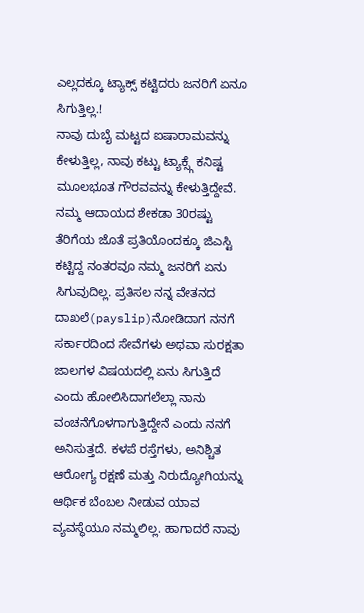ಎಲ್ಲದಕ್ಕೂ ಟ್ಯಾಕ್ಸ್ ಕಟ್ಟಿದರು ಜನರಿಗೆ ಏನೂ ಸಿಗುತ್ತಿಲ್ಲ.!
ನಾವು ದುಬೈ ಮಟ್ಟದ ಐಷಾರಾಮವನ್ನು ಕೇಳುತ್ತಿಲ್ಲ, ನಾವು ಕಟ್ಟು ಟ್ಯಾಕ್ಸ್ಗೆ ಕನಿಷ್ಟ ಮೂಲಭೂತ ಗೌರವವನ್ನು ಕೇಳುತ್ತಿದ್ದೇವೆ. ನಮ್ಮ ಆದಾಯದ ಶೇಕಡಾ 30ರಷ್ಟು ತೆರಿಗೆಯ ಜೊತೆ ಪ್ರತಿಯೊಂದಕ್ಕೂ ಜಿಎಸ್ಟಿ ಕಟ್ಟಿದ್ದ ನಂತರವೂ ನಮ್ಮ ಜನರಿಗೆ ಏನು ಸಿಗುವುದಿಲ್ಲ. ಪ್ರತಿಸಲ ನನ್ನ ವೇತನದ ದಾಖಲೆ(payslip)ನೋಡಿದಾಗ ನನಗೆ ಸರ್ಕಾರದಿಂದ ಸೇವೆಗಳು ಅಥವಾ ಸುರಕ್ಷತಾ ಜಾಲಗಳ ವಿಷಯದಲ್ಲಿ ಏನು ಸಿಗುತ್ತಿದೆ ಎಂದು ಹೋಲಿಸಿದಾಗಲೆಲ್ಲಾ ನಾನು ವಂಚನೆಗೊಳಗಾಗುತ್ತಿದ್ದೇನೆ ಎಂದು ನನಗೆ ಅನಿಸುತ್ತದೆ. ಕಳಪೆ ರಸ್ತೆಗಳು, ಅನಿಶ್ಚಿತ ಆರೋಗ್ಯ ರಕ್ಷಣೆ ಮತ್ತು ನಿರುದ್ಯೋಗಿಯನ್ನು ಆರ್ಥಿಕ ಬೆಂಬಲ ನೀಡುವ ಯಾವ ವ್ಯವಸ್ಥೆಯೂ ನಮ್ಮಲಿಲ್ಲ. ಹಾಗಾದರೆ ನಾವು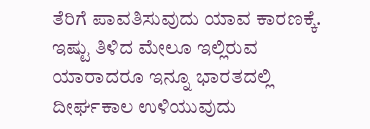ತೆರಿಗೆ ಪಾವತಿಸುವುದು ಯಾವ ಕಾರಣಕ್ಕೆ. ಇಷ್ಟು ತಿಳಿದ ಮೇಲೂ ಇಲ್ಲಿರುವ ಯಾರಾದರೂ ಇನ್ನೂ ಭಾರತದಲ್ಲಿ ದೀರ್ಘಕಾಲ ಉಳಿಯುವುದು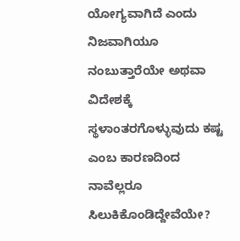ಯೋಗ್ಯವಾಗಿದೆ ಎಂದು ನಿಜವಾಗಿಯೂ ನಂಬುತ್ತಾರೆಯೇ ಅಥವಾ ವಿದೇಶಕ್ಕೆ ಸ್ಥಳಾಂತರಗೊಳ್ಳುವುದು ಕಷ್ಟ ಎಂಬ ಕಾರಣದಿಂದ ನಾವೆಲ್ಲರೂ ಸಿಲುಕಿಕೊಂಡಿದ್ದೇವೆಯೇ?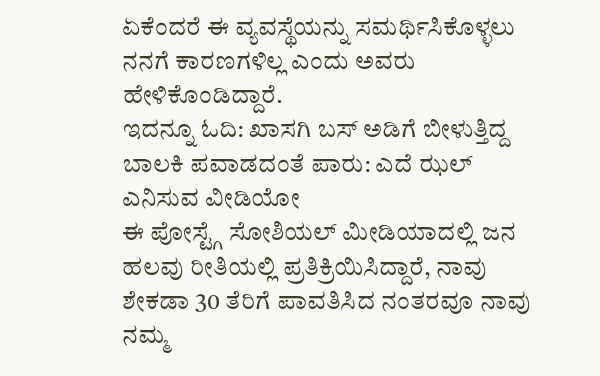ಏಕೆಂದರೆ ಈ ವ್ಯವಸ್ಥೆಯನ್ನು ಸಮರ್ಥಿಸಿಕೊಳ್ಳಲು ನನಗೆ ಕಾರಣಗಳಿಲ್ಲ ಎಂದು ಅವರು ಹೇಳಿಕೊಂಡಿದ್ದಾರೆ.
ಇದನ್ನೂ ಓದಿ: ಖಾಸಗಿ ಬಸ್ ಅಡಿಗೆ ಬೀಳುತ್ತಿದ್ದ ಬಾಲಕಿ ಪವಾಡದಂತೆ ಪಾರು: ಎದೆ ಝಲ್ ಎನಿಸುವ ವೀಡಿಯೋ
ಈ ಪೋಸ್ಟ್ಗೆ ಸೋಶಿಯಲ್ ಮೀಡಿಯಾದಲ್ಲಿ ಜನ ಹಲವು ರೀತಿಯಲ್ಲಿ ಪ್ರತಿಕ್ರಿಯಿಸಿದ್ದಾರೆ, ನಾವು ಶೇಕಡಾ 30 ತೆರಿಗೆ ಪಾವತಿಸಿದ ನಂತರವೂ ನಾವು ನಮ್ಮ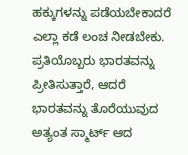ಹಕ್ಕುಗಳನ್ನು ಪಡೆಯಬೇಕಾದರೆ ಎಲ್ಲಾ ಕಡೆ ಲಂಚ ನೀಡಬೇಕು. ಪ್ರತಿಯೊಬ್ಬರು ಭಾರತವನ್ನು ಪ್ರೀತಿಸುತ್ತಾರೆ, ಆದರೆ ಭಾರತವನ್ನು ತೊರೆಯುವುದ ಅತ್ಯಂತ ಸ್ಮಾರ್ಟ್ ಆದ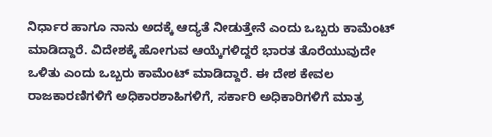ನಿರ್ಧಾರ ಹಾಗೂ ನಾನು ಅದಕ್ಕೆ ಆದ್ಯತೆ ನೀಡುತ್ತೇನೆ ಎಂದು ಒಬ್ಬರು ಕಾಮೆಂಟ್ ಮಾಡಿದ್ದಾರೆ. ವಿದೇಶಕ್ಕೆ ಹೋಗುವ ಆಯ್ಕೆಗಳಿದ್ದರೆ ಭಾರತ ತೊರೆಯುವುದೇ ಒಳಿತು ಎಂದು ಒಬ್ಬರು ಕಾಮೆಂಟ್ ಮಾಡಿದ್ದಾರೆ. ಈ ದೇಶ ಕೇವಲ ರಾಜಕಾರಣಿಗಳಿಗೆ ಅಧಿಕಾರಶಾಹಿಗಳಿಗೆ, ಸರ್ಕಾರಿ ಅಧಿಕಾರಿಗಳಿಗೆ ಮಾತ್ರ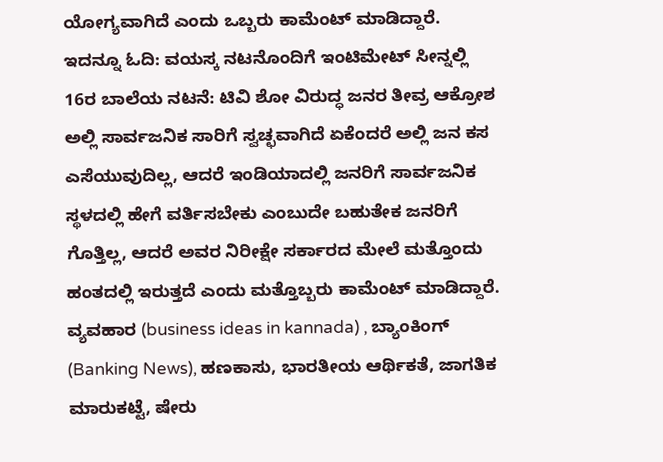ಯೋಗ್ಯವಾಗಿದೆ ಎಂದು ಒಬ್ಬರು ಕಾಮೆಂಟ್ ಮಾಡಿದ್ದಾರೆ.
ಇದನ್ನೂ ಓದಿ: ವಯಸ್ಕ ನಟನೊಂದಿಗೆ ಇಂಟಿಮೇಟ್ ಸೀನ್ನಲ್ಲಿ 16ರ ಬಾಲೆಯ ನಟನೆ: ಟಿವಿ ಶೋ ವಿರುದ್ಧ ಜನರ ತೀವ್ರ ಆಕ್ರೋಶ
ಅಲ್ಲಿ ಸಾರ್ವಜನಿಕ ಸಾರಿಗೆ ಸ್ವಚ್ಛವಾಗಿದೆ ಏಕೆಂದರೆ ಅಲ್ಲಿ ಜನ ಕಸ ಎಸೆಯುವುದಿಲ್ಲ, ಆದರೆ ಇಂಡಿಯಾದಲ್ಲಿ ಜನರಿಗೆ ಸಾರ್ವಜನಿಕ ಸ್ಥಳದಲ್ಲಿ ಹೇಗೆ ವರ್ತಿಸಬೇಕು ಎಂಬುದೇ ಬಹುತೇಕ ಜನರಿಗೆ ಗೊತ್ತಿಲ್ಲ, ಆದರೆ ಅವರ ನಿರೀಕ್ಷೇ ಸರ್ಕಾರದ ಮೇಲೆ ಮತ್ತೊಂದು ಹಂತದಲ್ಲಿ ಇರುತ್ತದೆ ಎಂದು ಮತ್ತೊಬ್ಬರು ಕಾಮೆಂಟ್ ಮಾಡಿದ್ದಾರೆ.
ವ್ಯವಹಾರ (business ideas in kannada) , ಬ್ಯಾಂಕಿಂಗ್ (Banking News), ಹಣಕಾಸು, ಭಾರತೀಯ ಆರ್ಥಿಕತೆ, ಜಾಗತಿಕ ಮಾರುಕಟ್ಟೆ, ಷೇರು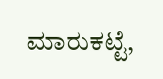ಮಾರುಕಟ್ಟೆ,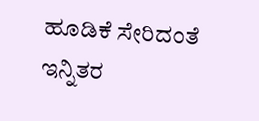ಹೂಡಿಕೆ ಸೇರಿದಂತೆ ಇನ್ನಿತರ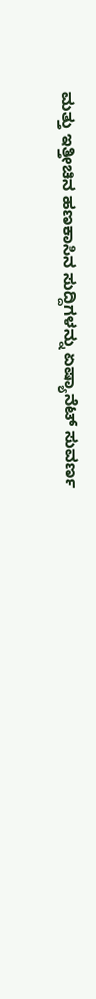ಮತ್ತು ಇತ್ತೀಚಿನ ಹಣಕಾಸಿನ ಸುದ್ದಿಗಳನ್ನು ಏಷ್ಯಾನೆಟ್ ಸುವರ್ಣ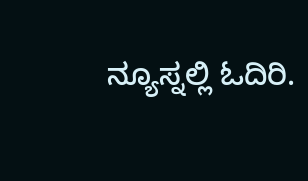ನ್ಯೂಸ್ನಲ್ಲಿ ಓದಿರಿ.